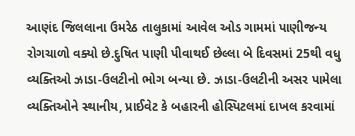આણંદ જિલલાના ઉમરેઠ તાલુકામાં આવેલ ઓડ ગામમાં પાણીજન્ય રોગચાળો વક્યો છે.દુષિત પાણી પીવાથઈ છેલ્લા બે દિવસમાં 25થી વધુ વ્યક્તિઓ ઝાડા-ઉલટીનો ભોગ બન્યા છે. ઝાડા-ઉલટીની અસર પામેલા વ્યક્તિઓને સ્થાનીય, પ્રાઈવેટ કે બહારની હોસ્પિટલમાં દાખલ કરવામાં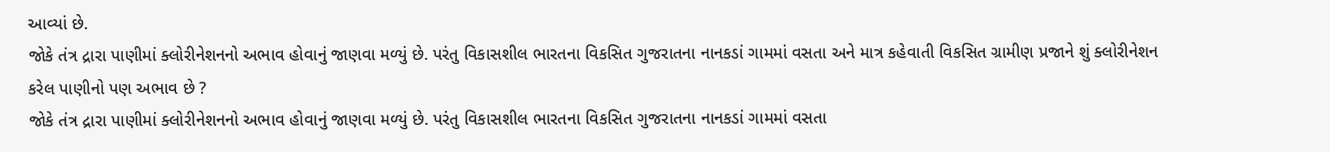આવ્યાં છે.
જોકે તંત્ર દ્રારા પાણીમાં ક્લોરીનેશનનો અભાવ હોવાનું જાણવા મળ્યું છે. પરંતુ વિકાસશીલ ભારતના વિકસિત ગુજરાતના નાનકડાં ગામમાં વસતા અને માત્ર કહેવાતી વિકસિત ગ્રામીણ પ્રજાને શું ક્લોરીનેશન કરેલ પાણીનો પણ અભાવ છે ?
જોકે તંત્ર દ્રારા પાણીમાં ક્લોરીનેશનનો અભાવ હોવાનું જાણવા મળ્યું છે. પરંતુ વિકાસશીલ ભારતના વિકસિત ગુજરાતના નાનકડાં ગામમાં વસતા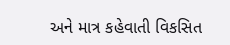અને માત્ર કહેવાતી વિકસિત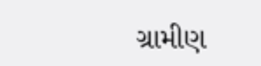ગ્રામીણ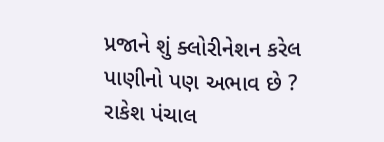પ્રજાને શું ક્લોરીનેશન કરેલ પાણીનો પણ અભાવ છે ?
રાકેશ પંચાલ